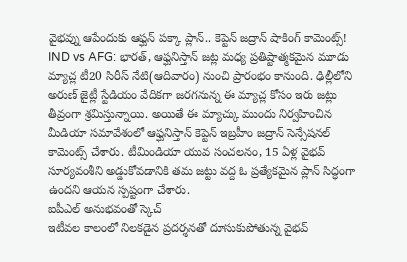వైభవ్ను ఆపేందుకు ఆఫ్ఘన్ పక్కా ప్లాన్.. కెప్టెన్ జద్రాన్ షాకింగ్ కామెంట్స్!
IND vs AFG: భారత్, ఆఫ్ఘనిస్తాన్ జట్ల మధ్య ప్రతిష్టాత్మకమైన మూడు మ్యాచ్ల టీ20 సిరీస్ నేటి(ఆదివారం) నుంచి ప్రారంభం కానుంది. ఢిల్లీలోని అరుణ్ జైట్లీ స్టేడియం వేదికగా జరగనున్న ఈ మ్యాచ్ల కోసం ఇరు జట్లు తీవ్రంగా శ్రమిస్తున్నాయి. అయితే ఈ మ్యాచ్కు ముందు నిర్వహించిన మీడియా సమావేశంలో ఆఫ్ఘనిస్తాన్ కెప్టెన్ ఇబ్రహీం జద్రాన్ సెన్సేషనల్ కామెంట్స్ చేశారు. టీమిండియా యువ సంచలనం, 15 ఏళ్ల వైభవ్ సూర్యవంశీని అడ్డుకోవడానికి తమ జట్టు వద్ద ఓ ప్రత్యేకమైన ప్లాన్ సిద్ధంగా ఉందని ఆయన స్పష్టంగా చేశారు.
ఐపీఎల్ అనుభవంతో స్కెచ్
ఇటీవల కాలంలో నిలకడైన ప్రదర్శనతో దూసుకుపోతున్న వైభవ్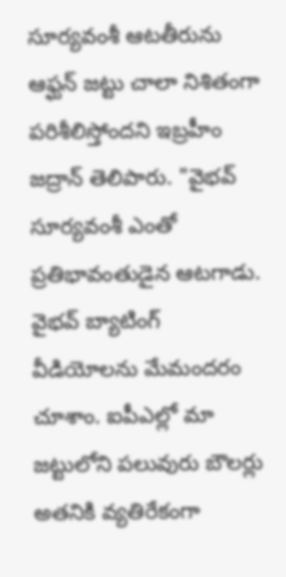సూర్యవంశీ ఆటతీరును ఆఫ్ఘన్ జట్టు చాలా నిశితంగా పరిశీలిస్తోందని ఇబ్రహీం జద్రాన్ తెలిపారు. "వైభవ్ సూర్యవంశీ ఎంతో ప్రతిభావంతుడైన ఆటగాడు. వైభవ్ బ్యాటింగ్ వీడియోలను మేమందరం చూశాం. ఐపీఎల్లో మా జట్టులోని పలువురు బౌలర్లు అతనికి వ్యతిరేకంగా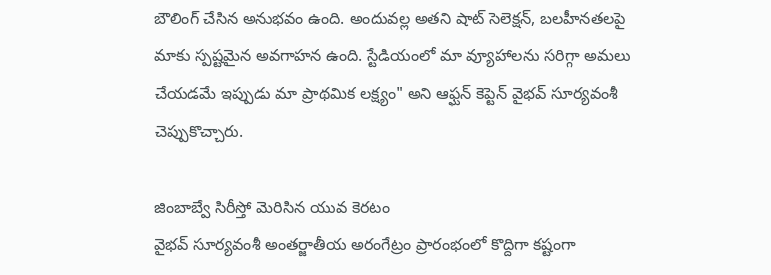బౌలింగ్ చేసిన అనుభవం ఉంది. అందువల్ల అతని షాట్ సెలెక్షన్, బలహీనతలపై మాకు స్పష్టమైన అవగాహన ఉంది. స్టేడియంలో మా వ్యూహాలను సరిగ్గా అమలు చేయడమే ఇప్పుడు మా ప్రాథమిక లక్ష్యం" అని ఆఫ్ఘన్ కెప్టెన్ వైభవ్ సూర్యవంశీ చెప్పుకొచ్చారు.

జింబాబ్వే సిరీస్తో మెరిసిన యువ కెరటం
వైభవ్ సూర్యవంశీ అంతర్జాతీయ అరంగేట్రం ప్రారంభంలో కొద్దిగా కష్టంగా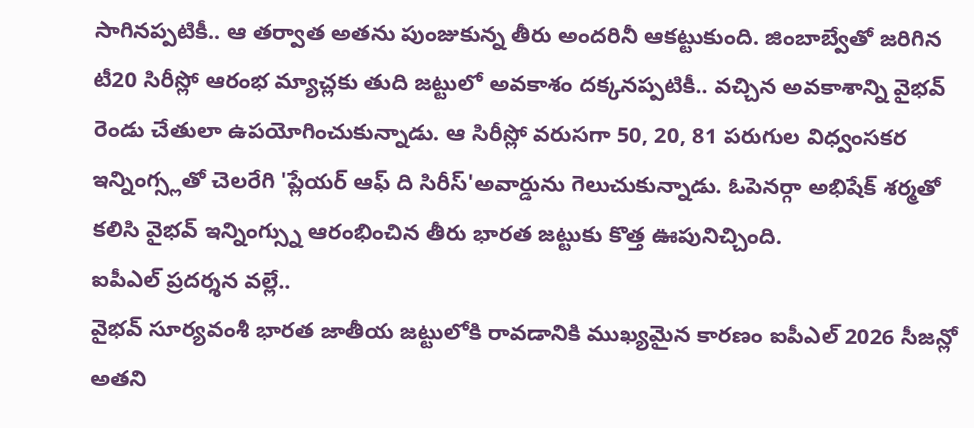సాగినప్పటికీ.. ఆ తర్వాత అతను పుంజుకున్న తీరు అందరినీ ఆకట్టుకుంది. జింబాబ్వేతో జరిగిన టీ20 సిరీస్లో ఆరంభ మ్యాచ్లకు తుది జట్టులో అవకాశం దక్కనప్పటికీ.. వచ్చిన అవకాశాన్ని వైభవ్ రెండు చేతులా ఉపయోగించుకున్నాడు. ఆ సిరీస్లో వరుసగా 50, 20, 81 పరుగుల విధ్వంసకర ఇన్నింగ్స్లతో చెలరేగి 'ప్లేయర్ ఆఫ్ ది సిరీస్'అవార్డును గెలుచుకున్నాడు. ఓపెనర్గా అభిషేక్ శర్మతో కలిసి వైభవ్ ఇన్నింగ్స్ను ఆరంభించిన తీరు భారత జట్టుకు కొత్త ఊపునిచ్చింది.
ఐపీఎల్ ప్రదర్శన వల్లే..
వైభవ్ సూర్యవంశీ భారత జాతీయ జట్టులోకి రావడానికి ముఖ్యమైన కారణం ఐపీఎల్ 2026 సీజన్లో అతని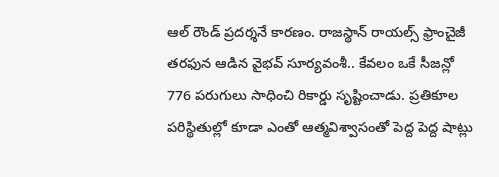ఆల్ రౌండ్ ప్రదర్శనే కారణం. రాజస్థాన్ రాయల్స్ ఫ్రాంచైజీ తరఫున ఆడిన వైభవ్ సూర్యవంశీ.. కేవలం ఒకే సీజన్లో 776 పరుగులు సాధించి రికార్డు సృష్టించాడు. ప్రతికూల పరిస్థితుల్లో కూడా ఎంతో ఆత్మవిశ్వాసంతో పెద్ద పెద్ద షాట్లు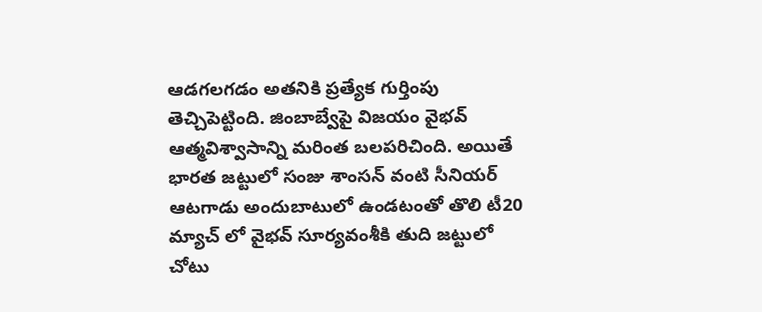ఆడగలగడం అతనికి ప్రత్యేక గుర్తింపు తెచ్చిపెట్టింది. జింబాబ్వేపై విజయం వైభవ్ ఆత్మవిశ్వాసాన్ని మరింత బలపరిచింది. అయితే భారత జట్టులో సంజు శాంసన్ వంటి సీనియర్ ఆటగాడు అందుబాటులో ఉండటంతో తొలి టీ20 మ్యాచ్ లో వైభవ్ సూర్యవంశీకి తుది జట్టులో చోటు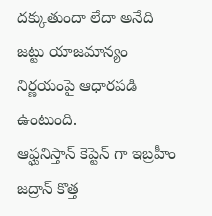దక్కుతుందా లేదా అనేది జట్టు యాజమాన్యం నిర్ణయంపై ఆధారపడి ఉంటుంది.
ఆఫ్ఘనిస్తాన్ కెప్టెన్ గా ఇబ్రహీం జద్రాన్ కొత్త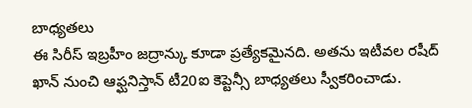బాధ్యతలు
ఈ సిరీస్ ఇబ్రహీం జద్రాన్కు కూడా ప్రత్యేకమైనది. అతను ఇటీవల రషీద్ ఖాన్ నుంచి ఆఫ్ఘనిస్తాన్ టీ20ఐ కెప్టెన్సీ బాధ్యతలు స్వీకరించాడు.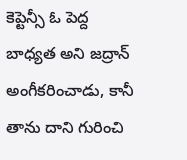కెప్టెన్సీ ఓ పెద్ద బాధ్యత అని జద్రాన్ అంగీకరించాడు, కానీ తాను దాని గురించి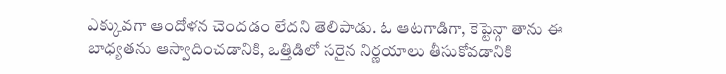ఎక్కువగా ఆందోళన చెందడం లేదని తెలిపాడు. ఓ ఆటగాడిగా, కెప్టెన్గా తాను ఈ బాధ్యతను ఆస్వాదించడానికి, ఒత్తిడిలో సరైన నిర్ణయాలు తీసుకోవడానికి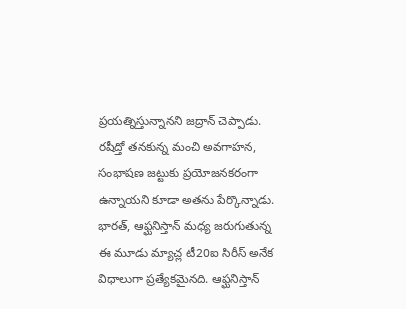ప్రయత్నిస్తున్నానని జద్రాన్ చెప్పాడు. రషీద్తో తనకున్న మంచి అవగాహన, సంభాషణ జట్టుకు ప్రయోజనకరంగా ఉన్నాయని కూడా అతను పేర్కొన్నాడు.
భారత్, ఆఫ్ఘనిస్తాన్ మధ్య జరుగుతున్న ఈ మూడు మ్యాచ్ల టీ20ఐ సిరీస్ అనేక విధాలుగా ప్రత్యేకమైనది. ఆఫ్ఘనిస్తాన్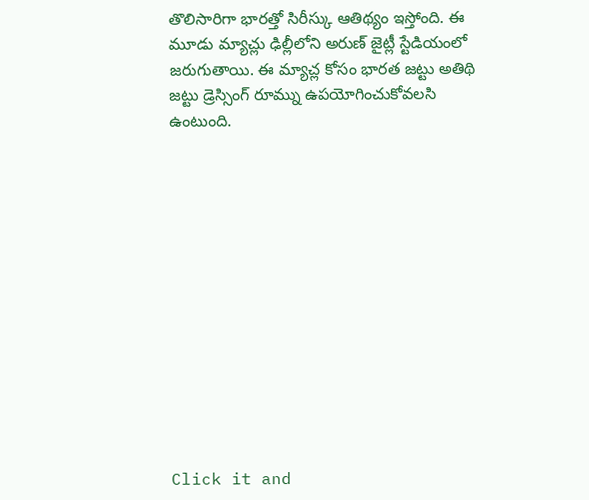తొలిసారిగా భారత్తో సిరీస్కు ఆతిథ్యం ఇస్తోంది. ఈ మూడు మ్యాచ్లు ఢిల్లీలోని అరుణ్ జైట్లీ స్టేడియంలో జరుగుతాయి. ఈ మ్యాచ్ల కోసం భారత జట్టు అతిథి జట్టు డ్రెస్సింగ్ రూమ్ను ఉపయోగించుకోవలసి ఉంటుంది.













Click it and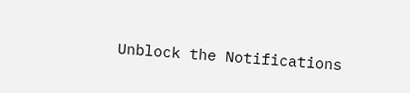Unblock the Notifications